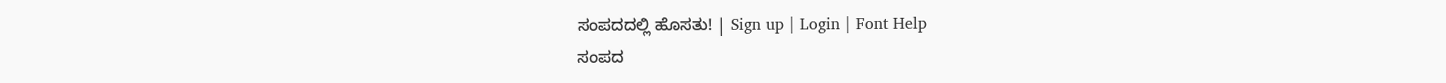ಸಂಪದದಲ್ಲಿ ಹೊಸತು! | Sign up | Login | Font Help
ಸಂಪದ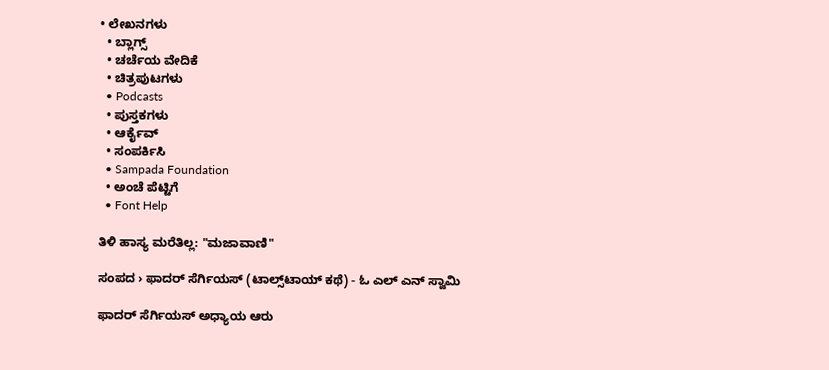• ಲೇಖನಗಳು
  • ಬ್ಲಾಗ್ಸ್
  • ಚರ್ಚೆಯ ವೇದಿಕೆ
  • ಚಿತ್ರಪುಟಗಳು
  • Podcasts
  • ಪುಸ್ತಕಗಳು
  • ಆರ್ಕೈವ್
  • ಸಂಪರ್ಕಿಸಿ
  • Sampada Foundation
  • ಅಂಚೆ ಪೆಟ್ಟಿಗೆ
  • Font Help

ತಿಳಿ ಹಾಸ್ಯ ಮರೆತಿಲ್ಲ: "ಮಜಾವಾಣಿ"

ಸಂಪದ › ಫಾದರ್ ಸೆರ್ಗಿಯಸ್ (ಟಾಲ್ಸ್‌ಟಾಯ್ ಕಥೆ) - ಓ ಎಲ್ ಎನ್ ಸ್ವಾಮಿ

ಫಾದರ್ ಸೆರ್ಗಿಯಸ್ ಅಧ್ಯಾಯ ಆರು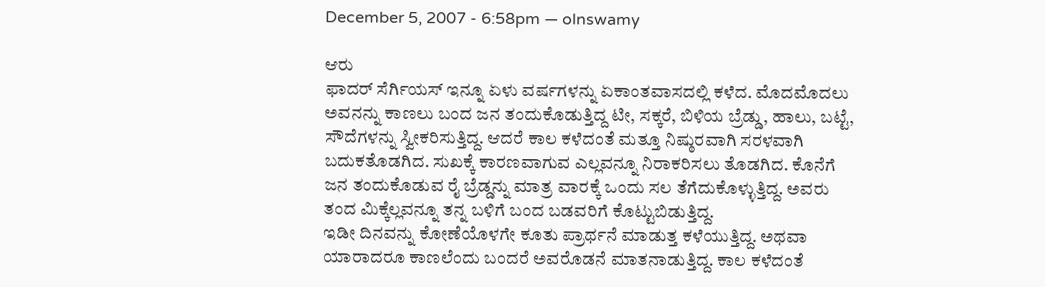December 5, 2007 - 6:58pm — olnswamy

ಆರು
ಫಾದರ್ ಸೆರ್ಗಿಯಸ್ ಇನ್ನೂ ಏಳು ವರ್ಷಗಳನ್ನು ಏಕಾಂತವಾಸದಲ್ಲಿ ಕಳೆದ. ಮೊದಮೊದಲು ಅವನನ್ನು ಕಾಣಲು ಬಂದ ಜನ ತಂದುಕೊಡುತ್ತಿದ್ದ ಟೀ, ಸಕ್ಕರೆ, ಬಿಳಿಯ ಬ್ರೆಡ್ಡು, ಹಾಲು, ಬಟ್ಟೆ, ಸೌದೆಗಳನ್ನು ಸ್ವೀಕರಿಸುತ್ತಿದ್ದ. ಆದರೆ ಕಾಲ ಕಳೆದಂತೆ ಮತ್ತೂ ನಿಷ್ಠುರವಾಗಿ ಸರಳವಾಗಿ ಬದುಕತೊಡಗಿದ. ಸುಖಕ್ಕೆ ಕಾರಣವಾಗುವ ಎಲ್ಲವನ್ನೂ ನಿರಾಕರಿಸಲು ತೊಡಗಿದ. ಕೊನೆಗೆ ಜನ ತಂದುಕೊಡುವ ರೈ ಬ್ರೆಡ್ಡನ್ನು ಮಾತ್ರ ವಾರಕ್ಕೆ ಒಂದು ಸಲ ತೆಗೆದುಕೊಳ್ಳುತ್ತಿದ್ದ. ಅವರು ತಂದ ಮಿಕ್ಕೆಲ್ಲವನ್ನೂ ತನ್ನ ಬಳಿಗೆ ಬಂದ ಬಡವರಿಗೆ ಕೊಟ್ಟುಬಿಡುತ್ತಿದ್ದ.
ಇಡೀ ದಿನವನ್ನು ಕೋಣೆಯೊಳಗೇ ಕೂತು ಪ್ರಾರ್ಥನೆ ಮಾಡುತ್ತ ಕಳೆಯುತ್ತಿದ್ದ. ಅಥವಾ ಯಾರಾದರೂ ಕಾಣಲೆಂದು ಬಂದರೆ ಅವರೊಡನೆ ಮಾತನಾಡುತ್ತಿದ್ದ. ಕಾಲ ಕಳೆದಂತೆ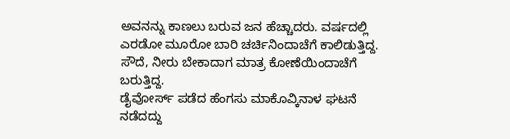ಅವನನ್ನು ಕಾಣಲು ಬರುವ ಜನ ಹೆಚ್ಚಾದರು. ವರ್ಷದಲ್ಲಿ ಎರಡೋ ಮೂರೋ ಬಾರಿ ಚರ್ಚಿನಿಂದಾಚೆಗೆ ಕಾಲಿಡುತ್ತಿದ್ದ. ಸೌದೆ, ನೀರು ಬೇಕಾದಾಗ ಮಾತ್ರ ಕೋಣೆಯಿಂದಾಚೆಗೆ ಬರುತ್ತಿದ್ದ.
ಡೈವೋರ್ಸ್ ಪಡೆದ ಹೆಂಗಸು ಮಾಕೊವ್ಕಿನಾಳ ಘಟನೆ ನಡೆದದ್ದು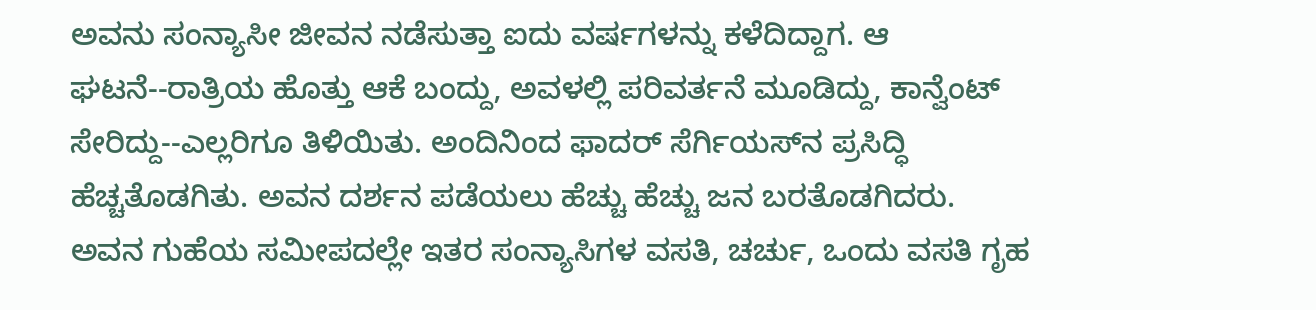ಅವನು ಸಂನ್ಯಾಸೀ ಜೀವನ ನಡೆಸುತ್ತಾ ಐದು ವರ್ಷಗಳನ್ನು ಕಳೆದಿದ್ದಾಗ. ಆ ಘಟನೆ--ರಾತ್ರಿಯ ಹೊತ್ತು ಆಕೆ ಬಂದ್ದು, ಅವಳಲ್ಲಿ ಪರಿವರ್ತನೆ ಮೂಡಿದ್ದು, ಕಾನ್ವೆಂಟ್ ಸೇರಿದ್ದು--ಎಲ್ಲರಿಗೂ ತಿಳಿಯಿತು. ಅಂದಿನಿಂದ ಫಾದರ್ ಸೆರ್ಗಿಯಸ್‌ನ ಪ್ರಸಿದ್ಧಿ ಹೆಚ್ಚತೊಡಗಿತು. ಅವನ ದರ್ಶನ ಪಡೆಯಲು ಹೆಚ್ಚು ಹೆಚ್ಚು ಜನ ಬರತೊಡಗಿದರು. ಅವನ ಗುಹೆಯ ಸಮೀಪದಲ್ಲೇ ಇತರ ಸಂನ್ಯಾಸಿಗಳ ವಸತಿ, ಚರ್ಚು, ಒಂದು ವಸತಿ ಗೃಹ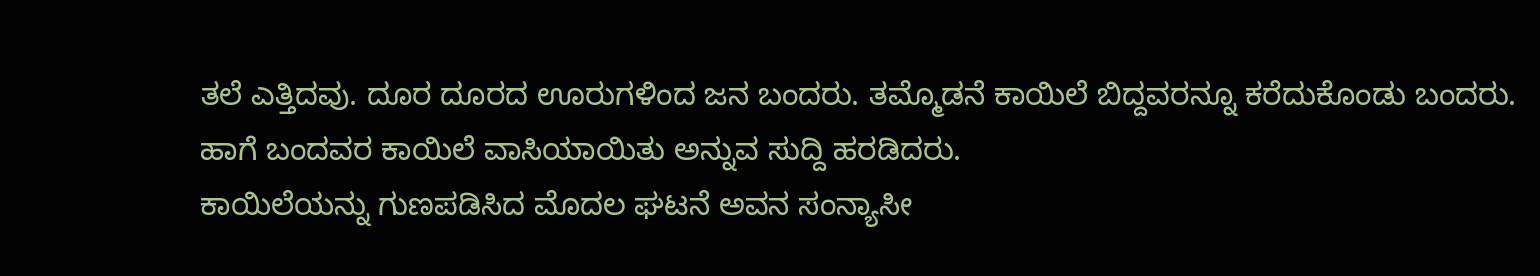ತಲೆ ಎತ್ತಿದವು. ದೂರ ದೂರದ ಊರುಗಳಿಂದ ಜನ ಬಂದರು. ತಮ್ಮೊಡನೆ ಕಾಯಿಲೆ ಬಿದ್ದವರನ್ನೂ ಕರೆದುಕೊಂಡು ಬಂದರು. ಹಾಗೆ ಬಂದವರ ಕಾಯಿಲೆ ವಾಸಿಯಾಯಿತು ಅನ್ನುವ ಸುದ್ದಿ ಹರಡಿದರು.
ಕಾಯಿಲೆಯನ್ನು ಗುಣಪಡಿಸಿದ ಮೊದಲ ಘಟನೆ ಅವನ ಸಂನ್ಯಾಸೀ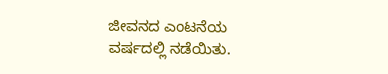ಜೀವನದ ಎಂಟನೆಯ ವರ್ಷದಲ್ಲಿ ನಡೆಯಿತು.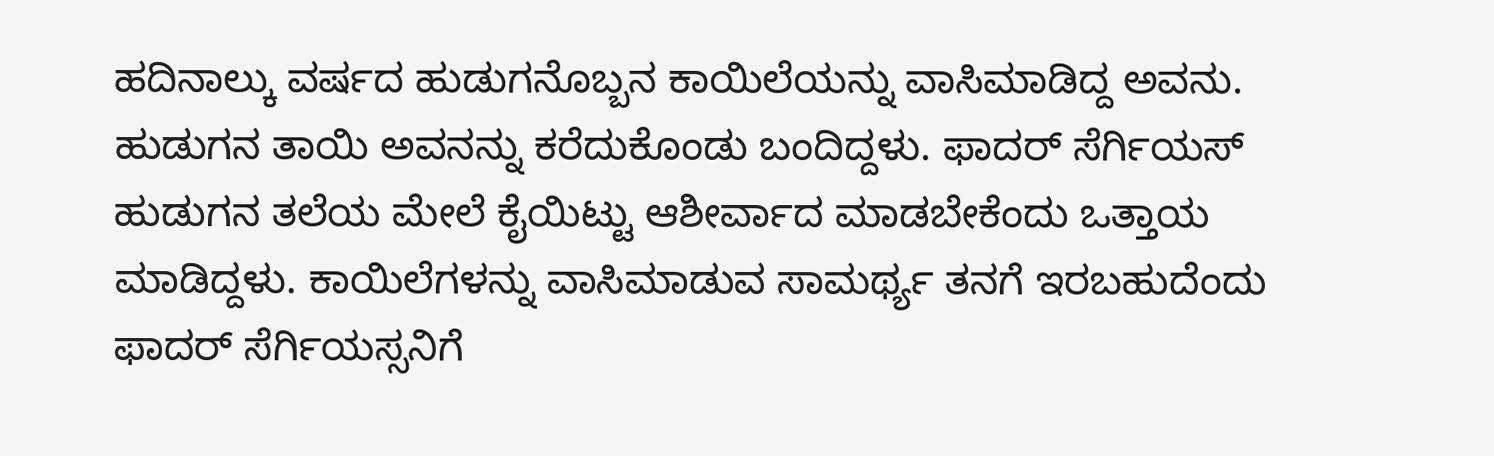ಹದಿನಾಲ್ಕು ವರ್ಷದ ಹುಡುಗನೊಬ್ಬನ ಕಾಯಿಲೆಯನ್ನು ವಾಸಿಮಾಡಿದ್ದ ಅವನು. ಹುಡುಗನ ತಾಯಿ ಅವನನ್ನು ಕರೆದುಕೊಂಡು ಬಂದಿದ್ದಳು. ಫಾದರ್ ಸೆರ್ಗಿಯಸ್ ಹುಡುಗನ ತಲೆಯ ಮೇಲೆ ಕೈಯಿಟ್ಟು ಆಶೀರ್ವಾದ ಮಾಡಬೇಕೆಂದು ಒತ್ತಾಯ ಮಾಡಿದ್ದಳು. ಕಾಯಿಲೆಗಳನ್ನು ವಾಸಿಮಾಡುವ ಸಾಮರ್ಥ್ಯ ತನಗೆ ಇರಬಹುದೆಂದು ಫಾದರ್ ಸೆರ್ಗಿಯಸ್ಸನಿಗೆ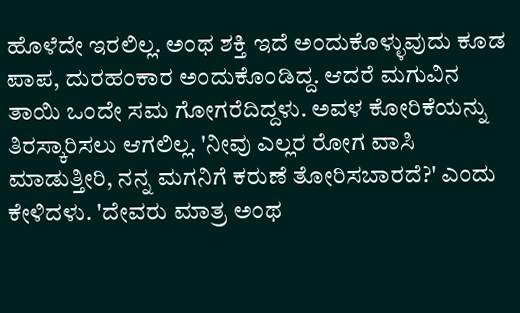ಹೊಳೆದೇ ಇರಲಿಲ್ಲ. ಅಂಥ ಶಕ್ತಿ ಇದೆ ಅಂದುಕೊಳ್ಳುವುದು ಕೂಡ ಪಾಪ, ದುರಹಂಕಾರ ಅಂದುಕೊಂಡಿದ್ದ. ಆದರೆ ಮಗುವಿನ ತಾಯಿ ಒಂದೇ ಸಮ ಗೋಗರೆದಿದ್ದಳು. ಅವಳ ಕೋರಿಕೆಯನ್ನು ತಿರಸ್ಕಾರಿಸಲು ಆಗಲಿಲ್ಲ. 'ನೀವು ಎಲ್ಲರ ರೋಗ ವಾಸಿ ಮಾಡುತ್ತೀರಿ, ನನ್ನ ಮಗನಿಗೆ ಕರುಣೆ ತೋರಿಸಬಾರದೆ?' ಎಂದು ಕೇಳಿದಳು. 'ದೇವರು ಮಾತ್ರ ಅಂಥ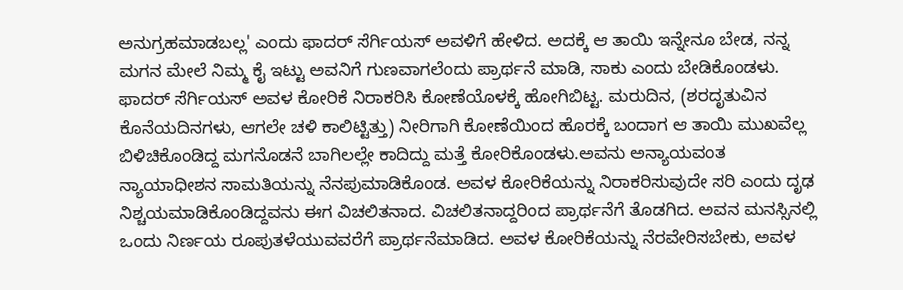ಅನುಗ್ರಹಮಾಡಬಲ್ಲ' ಎಂದು ಫಾದರ್ ಸೆರ್ಗಿಯಸ್ ಅವಳಿಗೆ ಹೇಳಿದ. ಅದಕ್ಕೆ ಆ ತಾಯಿ ಇನ್ನೇನೂ ಬೇಡ, ನನ್ನ ಮಗನ ಮೇಲೆ ನಿಮ್ಮ ಕೈ ಇಟ್ಟು ಅವನಿಗೆ ಗುಣವಾಗಲೆಂದು ಪ್ರಾರ್ಥನೆ ಮಾಡಿ, ಸಾಕು ಎಂದು ಬೇಡಿಕೊಂಡಳು. ಫಾದರ್ ಸೆರ್ಗಿಯಸ್ ಅವಳ ಕೋರಿಕೆ ನಿರಾಕರಿಸಿ ಕೋಣೆಯೊಳಕ್ಕೆ ಹೋಗಿಬಿಟ್ಟ. ಮರುದಿನ, (ಶರದೃತುವಿನ ಕೊನೆಯದಿನಗಳು, ಆಗಲೇ ಚಳಿ ಕಾಲಿಟ್ಟಿತ್ತು) ನೀರಿಗಾಗಿ ಕೋಣೆಯಿಂದ ಹೊರಕ್ಕೆ ಬಂದಾಗ ಆ ತಾಯಿ ಮುಖವೆಲ್ಲ ಬಿಳಿಚಿಕೊಂಡಿದ್ದ ಮಗನೊಡನೆ ಬಾಗಿಲಲ್ಲೇ ಕಾದಿದ್ದು ಮತ್ತೆ ಕೋರಿಕೊಂಡಳು.ಅವನು ಅನ್ಯಾಯವಂತ ನ್ಯಾಯಾಧೀಶನ ಸಾಮತಿಯನ್ನು ನೆನಪುಮಾಡಿಕೊಂಡ. ಅವಳ ಕೋರಿಕೆಯನ್ನು ನಿರಾಕರಿಸುವುದೇ ಸರಿ ಎಂದು ದೃಢ ನಿಶ್ಚಯಮಾಡಿಕೊಂಡಿದ್ದವನು ಈಗ ವಿಚಲಿತನಾದ. ವಿಚಲಿತನಾದ್ದರಿಂದ ಪ್ರಾರ್ಥನೆಗೆ ತೊಡಗಿದ. ಅವನ ಮನಸ್ಸಿನಲ್ಲಿ ಒಂದು ನಿರ್ಣಯ ರೂಪುತಳೆಯುವವರೆಗೆ ಪ್ರಾರ್ಥನೆಮಾಡಿದ. ಅವಳ ಕೋರಿಕೆಯನ್ನು ನೆರವೇರಿಸಬೇಕು, ಅವಳ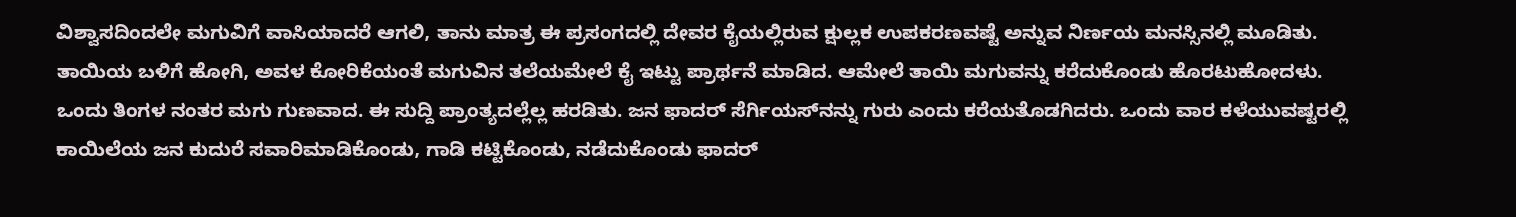ವಿಶ್ವಾಸದಿಂದಲೇ ಮಗುವಿಗೆ ವಾಸಿಯಾದರೆ ಆಗಲಿ, ತಾನು ಮಾತ್ರ ಈ ಪ್ರಸಂಗದಲ್ಲಿ ದೇವರ ಕೈಯಲ್ಲಿರುವ ಕ್ಷುಲ್ಲಕ ಉಪಕರಣವಷ್ಟೆ ಅನ್ನುವ ನಿರ್ಣಯ ಮನಸ್ಸಿನಲ್ಲಿ ಮೂಡಿತು. ತಾಯಿಯ ಬಳಿಗೆ ಹೋಗಿ, ಅವಳ ಕೋರಿಕೆಯಂತೆ ಮಗುವಿನ ತಲೆಯಮೇಲೆ ಕೈ ಇಟ್ಟು ಪ್ರಾರ್ಥನೆ ಮಾಡಿದ. ಆಮೇಲೆ ತಾಯಿ ಮಗುವನ್ನು ಕರೆದುಕೊಂಡು ಹೊರಟುಹೋದಳು. ಒಂದು ತಿಂಗಳ ನಂತರ ಮಗು ಗುಣವಾದ. ಈ ಸುದ್ದಿ ಪ್ರಾಂತ್ಯದಲ್ಲೆಲ್ಲ ಹರಡಿತು. ಜನ ಫಾದರ್ ಸೆರ್ಗಿಯಸ್‌ನನ್ನು ಗುರು ಎಂದು ಕರೆಯತೊಡಗಿದರು. ಒಂದು ವಾರ ಕಳೆಯುವಷ್ಟರಲ್ಲಿ ಕಾಯಿಲೆಯ ಜನ ಕುದುರೆ ಸವಾರಿಮಾಡಿಕೊಂಡು, ಗಾಡಿ ಕಟ್ಟಿಕೊಂಡು, ನಡೆದುಕೊಂಡು ಫಾದರ್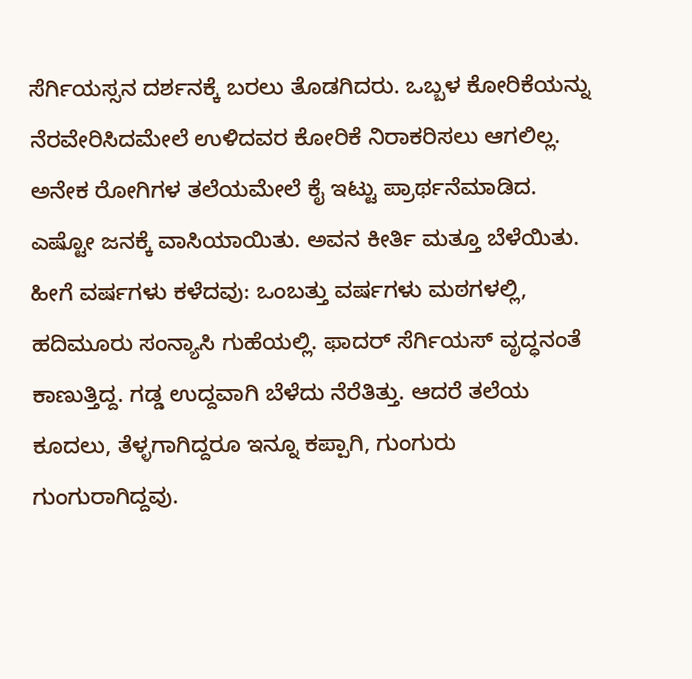ಸೆರ್ಗಿಯಸ್ಸನ ದರ್ಶನಕ್ಕೆ ಬರಲು ತೊಡಗಿದರು. ಒಬ್ಬಳ ಕೋರಿಕೆಯನ್ನು ನೆರವೇರಿಸಿದಮೇಲೆ ಉಳಿದವರ ಕೋರಿಕೆ ನಿರಾಕರಿಸಲು ಆಗಲಿಲ್ಲ. ಅನೇಕ ರೋಗಿಗಳ ತಲೆಯಮೇಲೆ ಕೈ ಇಟ್ಟು ಪ್ರಾರ್ಥನೆಮಾಡಿದ. ಎಷ್ಟೋ ಜನಕ್ಕೆ ವಾಸಿಯಾಯಿತು. ಅವನ ಕೀರ್ತಿ ಮತ್ತೂ ಬೆಳೆಯಿತು.
ಹೀಗೆ ವರ್ಷಗಳು ಕಳೆದವು: ಒಂಬತ್ತು ವರ್ಷಗಳು ಮಠಗಳಲ್ಲಿ, ಹದಿಮೂರು ಸಂನ್ಯಾಸಿ ಗುಹೆಯಲ್ಲಿ. ಫಾದರ್ ಸೆರ್ಗಿಯಸ್ ವೃದ್ಧನಂತೆ ಕಾಣುತ್ತಿದ್ದ. ಗಡ್ಡ ಉದ್ದವಾಗಿ ಬೆಳೆದು ನೆರೆತಿತ್ತು. ಆದರೆ ತಲೆಯ ಕೂದಲು, ತೆಳ್ಳಗಾಗಿದ್ದರೂ ಇನ್ನೂ ಕಪ್ಪಾಗಿ, ಗುಂಗುರು ಗುಂಗುರಾಗಿದ್ದವು.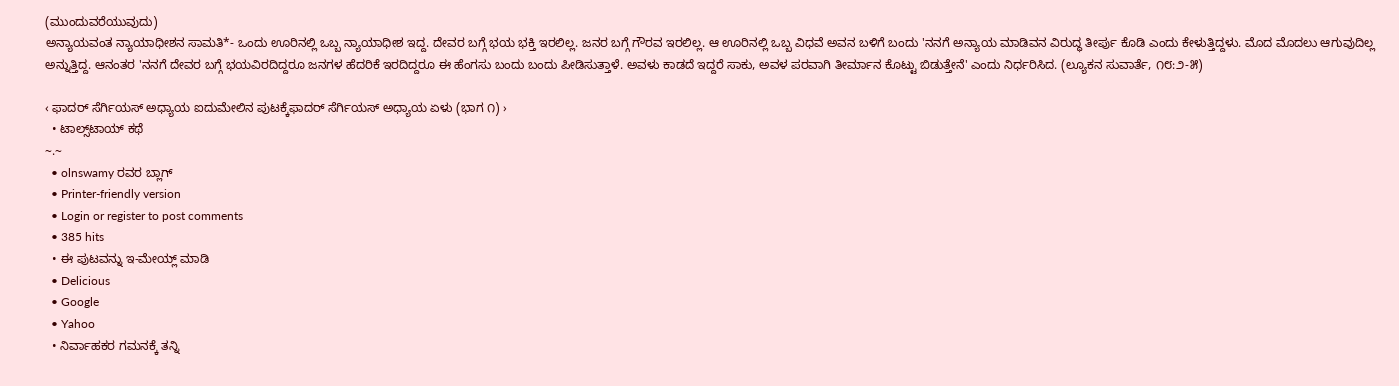(ಮುಂದುವರೆಯುವುದು)
ಅನ್ಯಾಯವಂತ ನ್ಯಾಯಾಧೀಶನ ಸಾಮತಿ*- ಒಂದು ಊರಿನಲ್ಲಿ ಒಬ್ಬ ನ್ಯಾಯಾಧೀಶ ಇದ್ದ. ದೇವರ ಬಗ್ಗೆ ಭಯ ಭಕ್ತಿ ಇರಲಿಲ್ಲ. ಜನರ ಬಗ್ಗೆ ಗೌರವ ಇರಲಿಲ್ಲ. ಆ ಊರಿನಲ್ಲಿ ಒಬ್ಬ ವಿಧವೆ ಅವನ ಬಳಿಗೆ ಬಂದು 'ನನಗೆ ಅನ್ಯಾಯ ಮಾಡಿವನ ವಿರುದ್ಧ ತೀರ್ಪು ಕೊಡಿ ಎಂದು ಕೇಳುತ್ತಿದ್ದಳು. ಮೊದ ಮೊದಲು ಆಗುವುದಿಲ್ಲ ಅನ್ನುತ್ತಿದ್ದ. ಆನಂತರ 'ನನಗೆ ದೇವರ ಬಗ್ಗೆ ಭಯವಿರದಿದ್ದರೂ ಜನಗಳ ಹೆದರಿಕೆ ಇರದಿದ್ದರೂ ಈ ಹೆಂಗಸು ಬಂದು ಬಂದು ಪೀಡಿಸುತ್ತಾಳೆ. ಅವಳು ಕಾಡದೆ ಇದ್ದರೆ ಸಾಕು, ಅವಳ ಪರವಾಗಿ ತೀರ್ಮಾನ ಕೊಟ್ಟು ಬಿಡುತ್ತೇನೆ' ಎಂದು ನಿರ್ಧರಿಸಿದ. (ಲ್ಯೂಕನ ಸುವಾರ್ತೆ, ೧೮:೨-೫)

‹ ಫಾದರ್ ಸೆರ್ಗಿಯಸ್ ಅಧ್ಯಾಯ ಐದುಮೇಲಿನ ಪುಟಕ್ಕೆಫಾದರ್ ಸೆರ್ಗಿಯಸ್ ಅಧ್ಯಾಯ ಏಳು (ಭಾಗ ೧) ›
  • ಟಾಲ್ಸ್‌ಟಾಯ್ ಕಥೆ
~.~
  • olnswamy ರವರ ಬ್ಲಾಗ್
  • Printer-friendly version
  • Login or register to post comments
  • 385 hits
  • ಈ ಪುಟವನ್ನು ಇ-ಮೇಯ್ಲ್ ಮಾಡಿ
  • Delicious
  • Google
  • Yahoo
  • ನಿರ್ವಾಹಕರ ಗಮನಕ್ಕೆ ತನ್ನಿ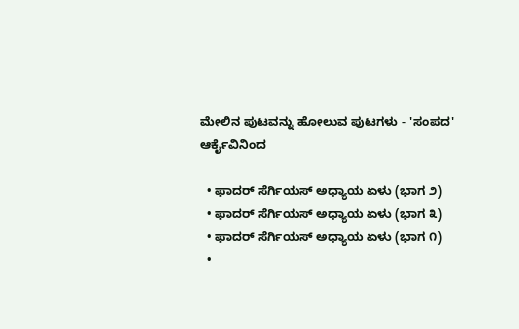ಮೇಲಿನ ಪುಟವನ್ನು ಹೋಲುವ ಪುಟಗಳು - 'ಸಂಪದ' ಆರ್ಕೈವಿನಿಂದ

  • ಫಾದರ್ ಸೆರ್ಗಿಯಸ್ ಅಧ್ಯಾಯ ಏಳು (ಭಾಗ ೨)
  • ಫಾದರ್ ಸೆರ್ಗಿಯಸ್ ಅಧ್ಯಾಯ ಏಳು (ಭಾಗ ೩)
  • ಫಾದರ್ ಸೆರ್ಗಿಯಸ್ ಅಧ್ಯಾಯ ಏಳು (ಭಾಗ ೧)
  •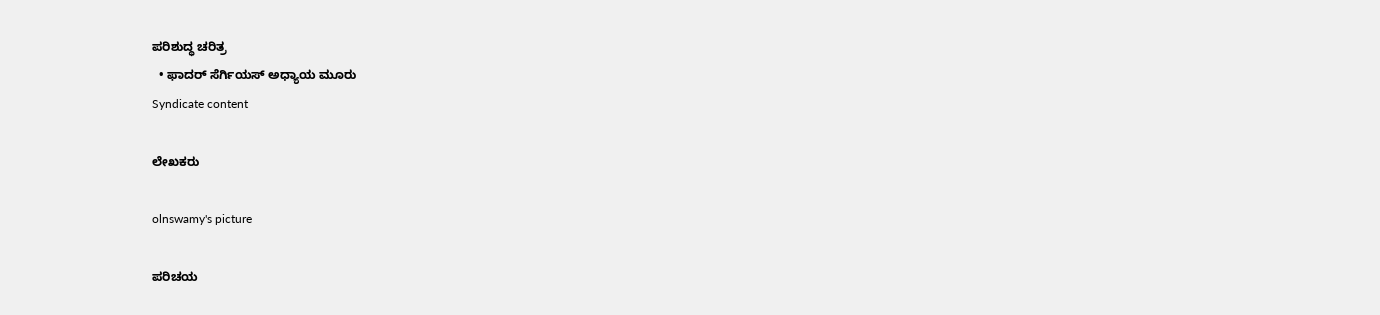ಪರಿಶುದ್ಧ ಚರಿತ್ರ
  • ಫಾದರ್ ಸೆರ್ಗಿಯಸ್ ಅಧ್ಯಾಯ ಮೂರು
Syndicate content

ಲೇಖಕರು

olnswamy's picture

ಪರಿಚಯ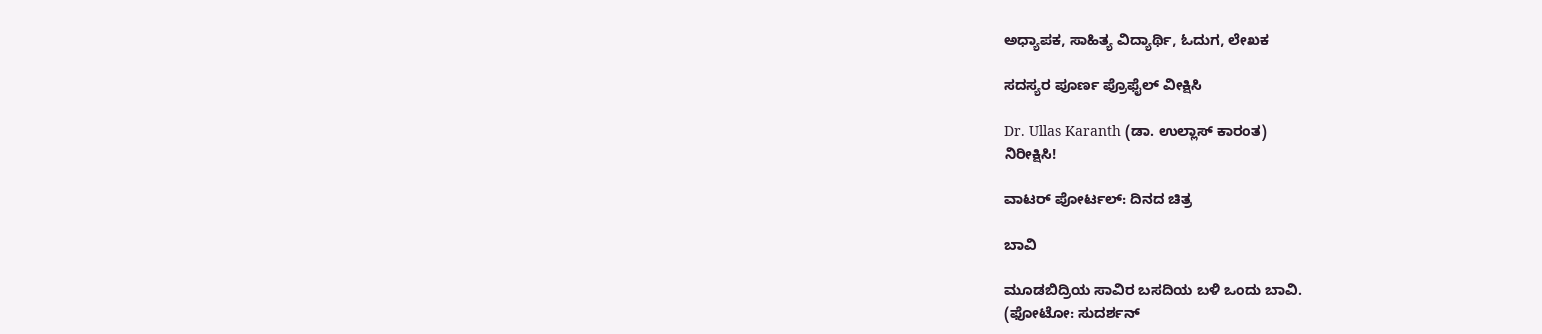ಅಧ್ಯಾಪಕ, ಸಾಹಿತ್ಯ ವಿದ್ಯಾರ್ಥಿ, ಓದುಗ, ಲೇಖಕ

ಸದಸ್ಯರ ಪೂರ್ಣ ಪ್ರೊಫೈಲ್ ವೀಕ್ಷಿಸಿ

Dr. Ullas Karanth (ಡಾ. ಉಲ್ಲಾಸ್ ಕಾರಂತ)
ನಿರೀಕ್ಷಿಸಿ!

ವಾಟರ್ ಪೋರ್ಟಲ್: ದಿನದ ಚಿತ್ರ

ಬಾವಿ

ಮೂಡಬಿದ್ರಿಯ ಸಾವಿರ ಬಸದಿಯ ಬಳಿ ಒಂದು ಬಾವಿ.
(ಫೋಟೋ: ಸುದರ್ಶನ್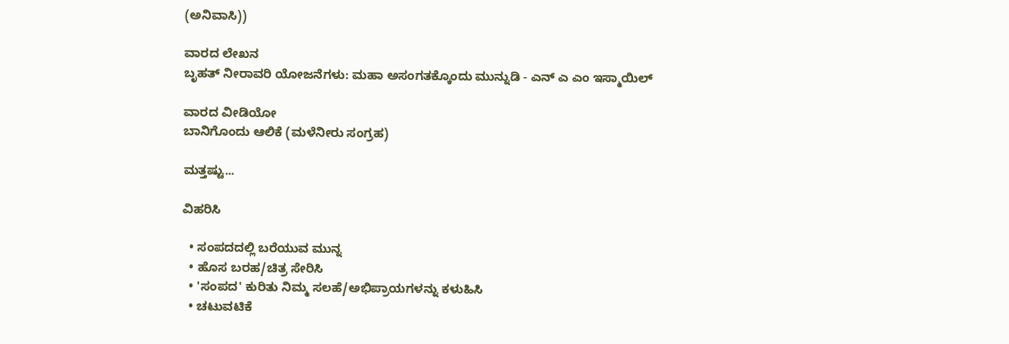(ಅನಿವಾಸಿ))

ವಾರದ ಲೇಖನ
ಬೃಹತ್ ನೀರಾವರಿ ಯೋಜನೆಗಳು: ಮಹಾ ಅಸಂಗತಕ್ಕೊಂದು ಮುನ್ನುಡಿ - ಎನ್ ಎ ಎಂ ಇಸ್ಮಾಯಿಲ್

ವಾರದ ವೀಡಿಯೋ
ಬಾನಿಗೊಂದು ಆಲಿಕೆ (ಮಳೆನೀರು ಸಂಗ್ರಹ)

ಮತ್ತಷ್ಟು...

ವಿಹರಿಸಿ

  • ಸಂಪದದಲ್ಲಿ ಬರೆಯುವ ಮುನ್ನ
  • ಹೊಸ ಬರಹ/ಚಿತ್ರ ಸೇರಿಸಿ
  • 'ಸಂಪದ' ಕುರಿತು ನಿಮ್ಮ ಸಲಹೆ/ಅಭಿಪ್ರಾಯಗಳನ್ನು ಕಳುಹಿಸಿ
  • ಚಟುವಟಿಕೆ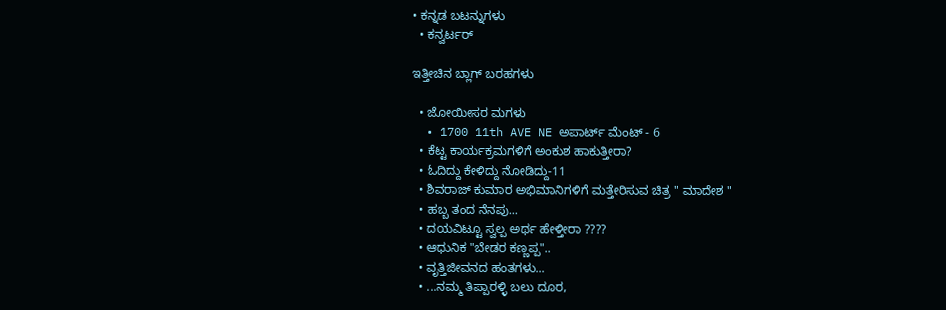• ಕನ್ನಡ ಬಟನ್ನುಗಳು
  • ಕನ್ವರ್ಟರ್

ಇತ್ತೀಚಿನ ಬ್ಲಾಗ್ ಬರಹಗಳು

  • ಜೋಯೀಸರ ಮಗಳು
  • 1700 11th AVE NE ಅಪಾರ್ಟ್ ಮೆಂಟ್ - 6
  • ಕೆಟ್ಟ ಕಾರ್ಯಕ್ರಮಗಳಿಗೆ ಅಂಕುಶ ಹಾಕುತ್ತೀರಾ?
  • ಓದಿದ್ದು ಕೇಳಿದ್ದು ನೋಡಿದ್ದು-11
  • ಶಿವರಾಜ್ ಕುಮಾರ ಅಭಿಮಾನಿಗಳಿಗೆ ಮತ್ತೇರಿಸುವ ಚಿತ್ರ " ಮಾದೇಶ "
  • ಹಬ್ಬ ತಂದ ನೆನಪು...
  • ದಯವಿಟ್ಟೂ ಸ್ವಲ್ಪ ಅರ್ಥ ಹೇಳ್ತೀರಾ ????
  • ಆಧುನಿಕ "ಬೇಡರ ಕಣ್ಣಪ್ಪ"..
  • ವೃತ್ತಿಜೀವನದ ಹಂತಗಳು...
  • ...ನಮ್ಮ ತಿಪ್ಪಾರಳ್ಳಿ ಬಲು ದೂರ,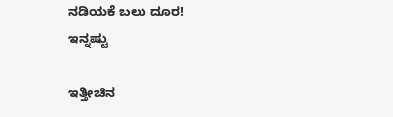ನಡಿಯಕೆ ಬಲು ದೂರ!
ಇನ್ನಷ್ಟು

ಇತ್ತೀಚಿನ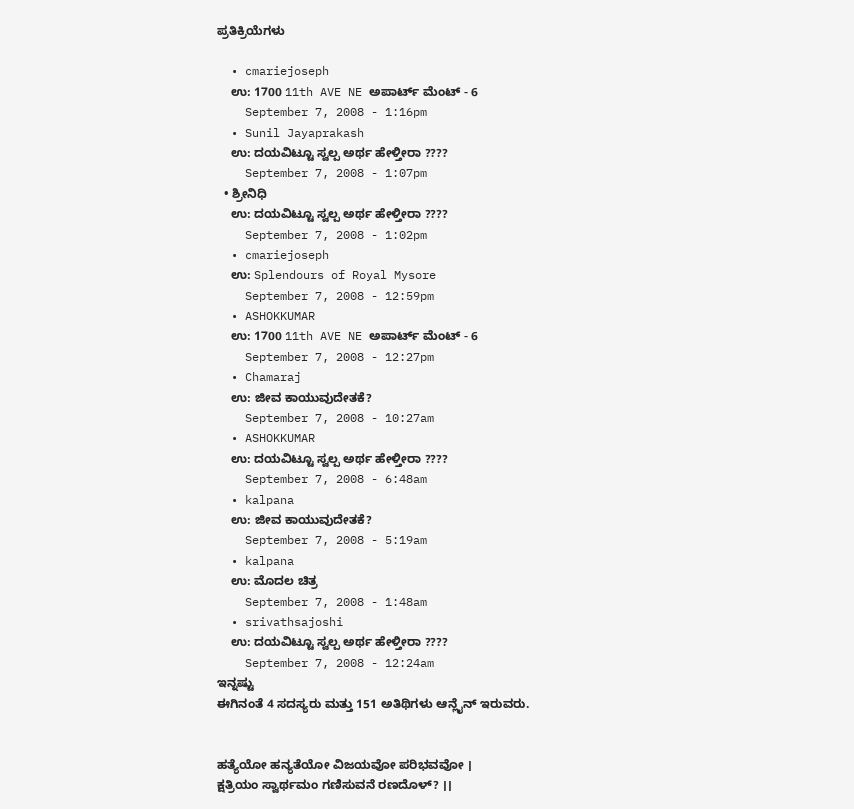ಪ್ರತಿಕ್ರಿಯೆಗಳು

  • cmariejoseph
    ಉ: 1700 11th AVE NE ಅಪಾರ್ಟ್ ಮೆಂಟ್ - 6
    September 7, 2008 - 1:16pm
  • Sunil Jayaprakash
    ಉ: ದಯವಿಟ್ಟೂ ಸ್ವಲ್ಪ ಅರ್ಥ ಹೇಳ್ತೀರಾ ????
    September 7, 2008 - 1:07pm
  • ಶ್ರೀನಿಧಿ
    ಉ: ದಯವಿಟ್ಟೂ ಸ್ವಲ್ಪ ಅರ್ಥ ಹೇಳ್ತೀರಾ ????
    September 7, 2008 - 1:02pm
  • cmariejoseph
    ಉ: Splendours of Royal Mysore
    September 7, 2008 - 12:59pm
  • ASHOKKUMAR
    ಉ: 1700 11th AVE NE ಅಪಾರ್ಟ್ ಮೆಂಟ್ - 6
    September 7, 2008 - 12:27pm
  • Chamaraj
    ಉ: ಜೀವ ಕಾಯುವುದೇತಕೆ?
    September 7, 2008 - 10:27am
  • ASHOKKUMAR
    ಉ: ದಯವಿಟ್ಟೂ ಸ್ವಲ್ಪ ಅರ್ಥ ಹೇಳ್ತೀರಾ ????
    September 7, 2008 - 6:48am
  • kalpana
    ಉ: ಜೀವ ಕಾಯುವುದೇತಕೆ?
    September 7, 2008 - 5:19am
  • kalpana
    ಉ: ಮೊದಲ ಚಿತ್ರ
    September 7, 2008 - 1:48am
  • srivathsajoshi
    ಉ: ದಯವಿಟ್ಟೂ ಸ್ವಲ್ಪ ಅರ್ಥ ಹೇಳ್ತೀರಾ ????
    September 7, 2008 - 12:24am
ಇನ್ನಷ್ಟು
ಈಗಿನಂತೆ 4 ಸದಸ್ಯರು ಮತ್ತು 151 ಅತಿಥಿಗಳು ಆನ್ಲೈನ್ ಇರುವರು.


ಹತ್ಯೆಯೋ ಹನ್ಯತೆಯೋ ವಿಜಯವೋ ಪರಿಭವವೋ ।
ಕ್ಷತ್ರಿಯಂ ಸ್ವಾರ್ಥಮಂ ಗಣಿಸುವನೆ ರಣದೊಳ್? ।।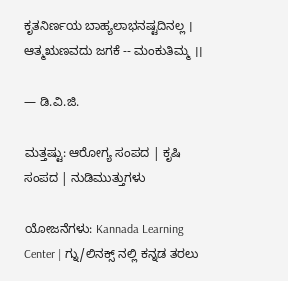ಕೃತನಿರ್ಣಯ ಬಾಹ್ಯಲಾಭನಷ್ಟದಿನಲ್ಲ ।
ಆತ್ಮಋಣವದು ಜಗಕೆ -- ಮಂಕುತಿಮ್ಮ ।।

— ಡಿ.ವಿ.ಜಿ.

ಮತ್ತಷ್ಟು: ಆರೋಗ್ಯ ಸಂಪದ | ಕೃಷಿ ಸಂಪದ | ನುಡಿಮುತ್ತುಗಳು

ಯೋಜನೆಗಳು: Kannada Learning Center | ಗ್ನು/ಲಿನಕ್ಸ್ ನಲ್ಲಿ ಕನ್ನಡ ತರಲು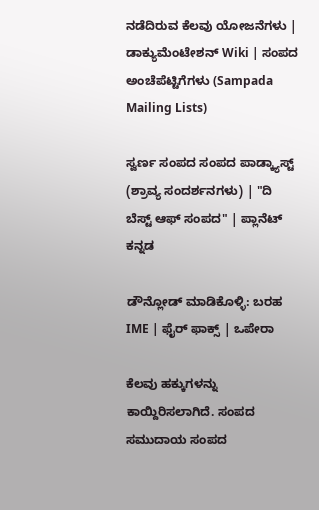ನಡೆದಿರುವ ಕೆಲವು ಯೋಜನೆಗಳು | ಡಾಕ್ಯುಮೆಂಟೇಶನ್ Wiki | ಸಂಪದ ಅಂಚೆಪೆಟ್ಟಿಗೆಗಳು (Sampada Mailing Lists)

ಸ್ವರ್ಣ ಸಂಪದ ಸಂಪದ ಪಾಡ್ಕ್ಯಾಸ್ಟ್ (ಶ್ರಾವ್ಯ ಸಂದರ್ಶನಗಳು) | "ದಿ ಬೆಸ್ಟ್ ಆಫ್ ಸಂಪದ" | ಪ್ಲಾನೆಟ್ ಕನ್ನಡ

ಡೌನ್ಲೋಡ್ ಮಾಡಿಕೊಳ್ಳಿ: ಬರಹ IME | ಫೈರ್ ಫಾಕ್ಸ್ | ಒಪೇರಾ

ಕೆಲವು ಹಕ್ಕುಗಳನ್ನು ಕಾಯ್ದಿರಿಸಲಾಗಿದೆ. ಸಂಪದ ಸಮುದಾಯ ಸಂಪದ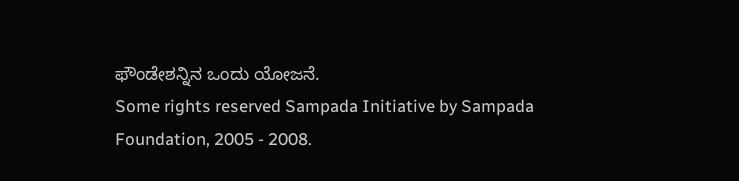ಫೌಂಡೇಶನ್ನಿನ ಒಂದು ಯೋಜನೆ.
Some rights reserved Sampada Initiative by Sampada Foundation, 2005 - 2008.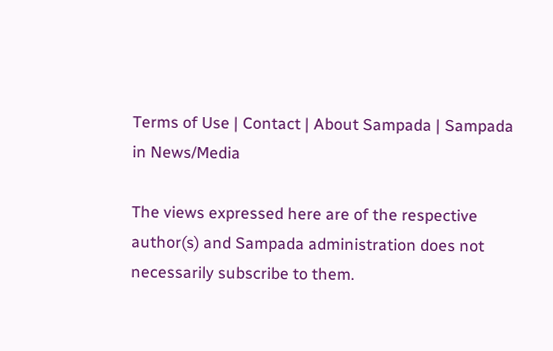Terms of Use | Contact | About Sampada | Sampada in News/Media

The views expressed here are of the respective author(s) and Sampada administration does not necessarily subscribe to them.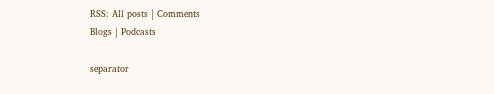RSS: All posts | Comments
Blogs | Podcasts

separator